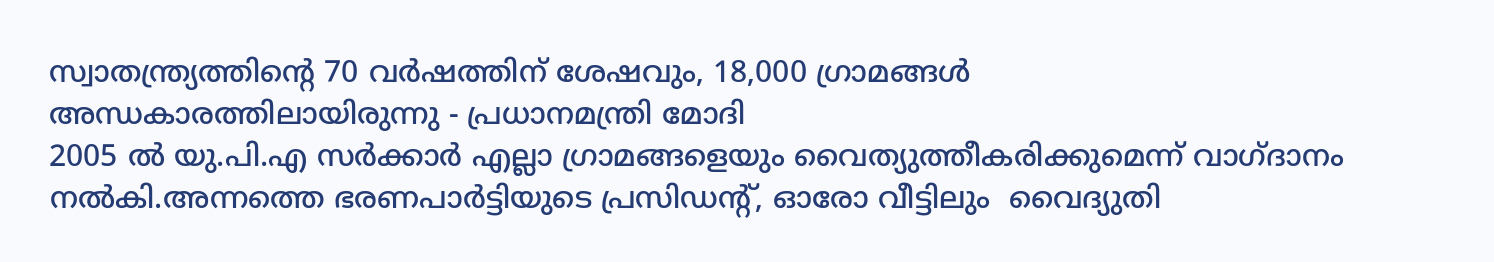സ്വാതന്ത്ര്യത്തിന്റെ 70 വര്‍ഷത്തിന് ശേഷവും, 18,000 ഗ്രാമങ്ങൾ അന്ധകാരത്തിലായിരുന്നു - പ്രധാനമന്ത്രി മോദി
2005 ൽ യു.പി.എ സർക്കാർ എല്ലാ ഗ്രാമങ്ങളെയും വൈത്യുത്തീകരിക്കുമെന്ന് വാഗ്ദാനം നൽകി.അന്നത്തെ ഭരണപാർട്ടിയുടെ പ്രസിഡന്റ്, ഓരോ വീട്ടിലും  വൈദ്യുതി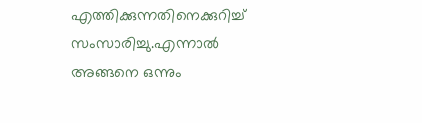എത്തിക്കുന്നതിനെക്കുറിച്ച് സംസാരിച്ചു.എന്നാൽ അങ്ങനെ ഒന്നും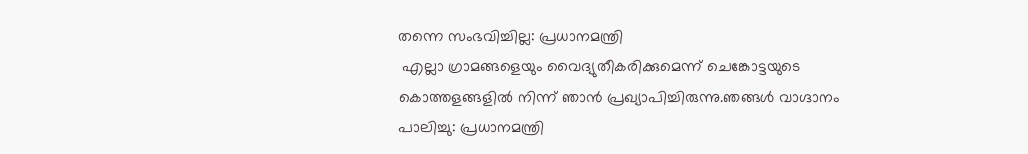തന്നെ സംഭവിച്ചില്ല: പ്രധാനമന്ത്രി
 എല്ലാ ഗ്രാമങ്ങളെയും വൈദ്യുതീകരിക്കുമെന്ന് ചെങ്കോട്ടയുടെ കൊത്തളങ്ങളിൽ നിന്ന് ഞാൻ പ്രഖ്യാപിച്ചിരുന്നു.ഞങ്ങൾ വാഗ്ദാനം പാലിച്ചു: പ്രധാനമന്ത്രി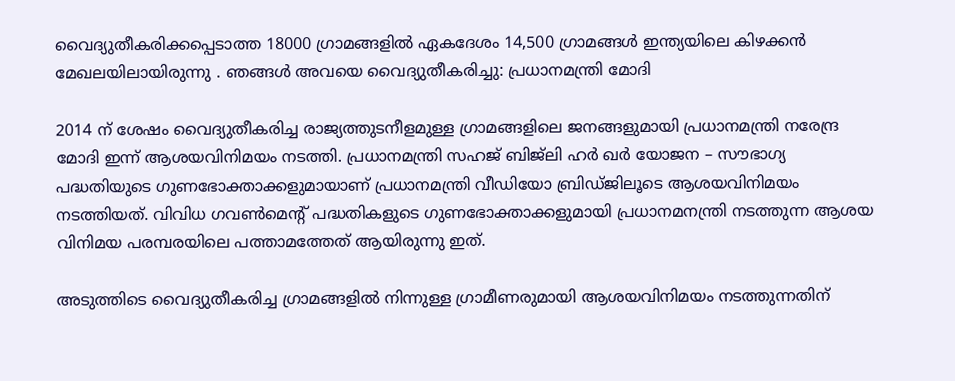വൈദ്യുതീകരിക്കപ്പെടാത്ത 18000 ഗ്രാമങ്ങളിൽ ഏകദേശം 14,500 ഗ്രാമങ്ങൾ ഇന്ത്യയിലെ കിഴക്കൻ മേഖലയിലായിരുന്നു . ഞങ്ങൾ അവയെ വൈദ്യുതീകരിച്ചു: പ്രധാനമന്ത്രി മോദി

2014 ന് ശേഷം വൈദ്യുതീകരിച്ച രാജ്യത്തുടനീളമുള്ള ഗ്രാമങ്ങളിലെ ജനങ്ങളുമായി പ്രധാനമന്ത്രി നരേന്ദ്ര മോദി ഇന്ന് ആശയവിനിമയം നടത്തി. പ്രധാനമന്ത്രി സഹജ് ബിജ്‌ലി ഹര്‍ ഖര്‍ യോജന – സൗഭാഗ്യ പദ്ധതിയുടെ ഗുണഭോക്താക്കളുമായാണ് പ്രധാനമന്ത്രി വീഡിയോ ബ്രിഡ്ജിലൂടെ ആശയവിനിമയം നടത്തിയത്. വിവിധ ഗവണ്‍മെന്റ് പദ്ധതികളുടെ ഗുണഭോക്താക്കളുമായി പ്രധാനമനന്ത്രി നടത്തുന്ന ആശയ വിനിമയ പരമ്പരയിലെ പത്താമത്തേത് ആയിരുന്നു ഇത്.

അടുത്തിടെ വൈദ്യുതീകരിച്ച ഗ്രാമങ്ങളില്‍ നിന്നുള്ള ഗ്രാമീണരുമായി ആശയവിനിമയം നടത്തുന്നതിന്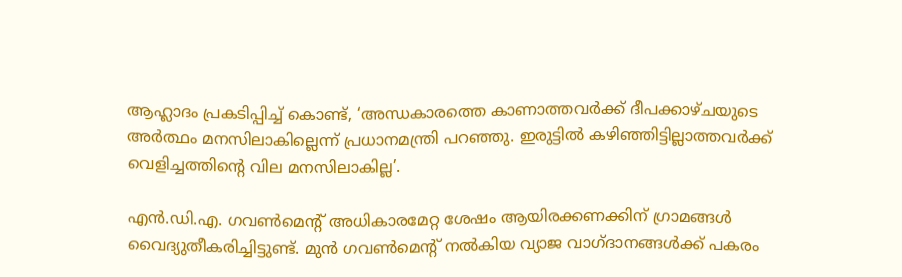ആഹ്ലാദം പ്രകടിപ്പിച്ച് കൊണ്ട്, ‘അന്ധകാരത്തെ കാണാത്തവര്‍ക്ക് ദീപക്കാഴ്ചയുടെ അര്‍ത്ഥം മനസിലാകില്ലെന്ന് പ്രധാനമന്ത്രി പറഞ്ഞു. ഇരുട്ടില്‍ കഴിഞ്ഞിട്ടില്ലാത്തവര്‍ക്ക് വെളിച്ചത്തിന്റെ വില മനസിലാകില്ല’.

എന്‍.ഡി.എ. ഗവണ്‍മെന്റ് അധികാരമേറ്റ ശേഷം ആയിരക്കണക്കിന് ഗ്രാമങ്ങള്‍ വൈദ്യുതീകരിച്ചിട്ടുണ്ട്. മുന്‍ ഗവണ്‍മെന്റ് നല്‍കിയ വ്യാജ വാഗ്ദാനങ്ങള്‍ക്ക് പകരം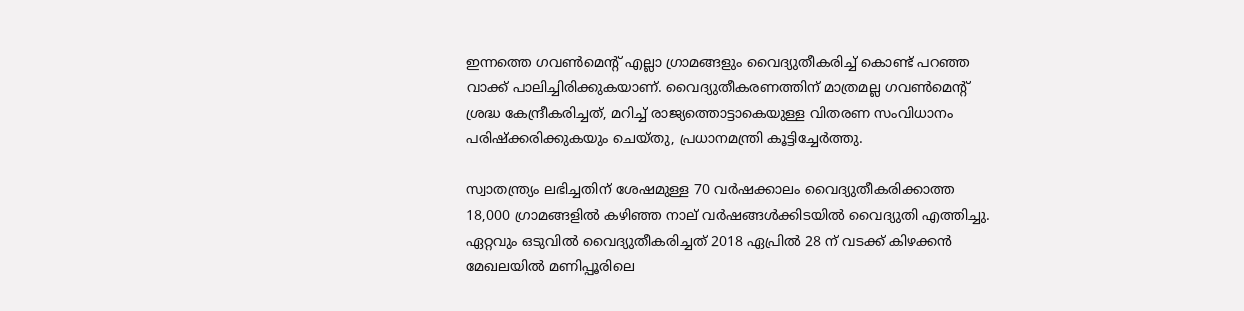ഇന്നത്തെ ഗവണ്‍മെന്റ് എല്ലാ ഗ്രാമങ്ങളും വൈദ്യുതീകരിച്ച് കൊണ്ട് പറഞ്ഞ വാക്ക് പാലിച്ചിരിക്കുകയാണ്. വൈദ്യുതീകരണത്തിന് മാത്രമല്ല ഗവണ്‍മെന്റ് ശ്രദ്ധ കേന്ദ്രീകരിച്ചത്, മറിച്ച് രാജ്യത്തൊട്ടാകെയുള്ള വിതരണ സംവിധാനം പരിഷ്‌ക്കരിക്കുകയും ചെയ്തു, പ്രധാനമന്ത്രി കൂട്ടിച്ചേര്‍ത്തു.

സ്വാതന്ത്ര്യം ലഭിച്ചതിന് ശേഷമുള്ള 70 വര്‍ഷക്കാലം വൈദ്യുതീകരിക്കാത്ത 18,000 ഗ്രാമങ്ങളില്‍ കഴിഞ്ഞ നാല് വര്‍ഷങ്ങള്‍ക്കിടയില്‍ വൈദ്യുതി എത്തിച്ചു. ഏറ്റവും ഒടുവില്‍ വൈദ്യുതീകരിച്ചത് 2018 ഏപ്രില്‍ 28 ന് വടക്ക് കിഴക്കന്‍ മേഖലയില്‍ മണിപ്പൂരിലെ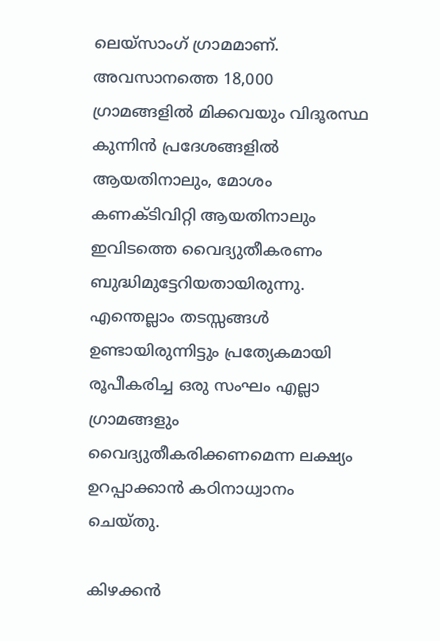ലെയ്‌സാംഗ് ഗ്രാമമാണ്. അവസാനത്തെ 18,000 ഗ്രാമങ്ങളില്‍ മിക്കവയും വിദൂരസ്ഥ കുന്നിന്‍ പ്രദേശങ്ങളില്‍ ആയതിനാലും, മോശം കണക്ടിവിറ്റി ആയതിനാലും ഇവിടത്തെ വൈദ്യുതീകരണം ബുദ്ധിമുട്ടേറിയതായിരുന്നു. എന്തെല്ലാം തടസ്സങ്ങള്‍ ഉണ്ടായിരുന്നിട്ടും പ്രത്യേകമായി രൂപീകരിച്ച ഒരു സംഘം എല്ലാ ഗ്രാമങ്ങളും വൈദ്യുതീകരിക്കണമെന്ന ലക്ഷ്യം ഉറപ്പാക്കാന്‍ കഠിനാധ്വാനം ചെയ്തു.

കിഴക്കന്‍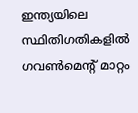ഇന്ത്യയിലെ സ്ഥിതിഗതികളില്‍ ഗവണ്‍മെന്റ് മാറ്റം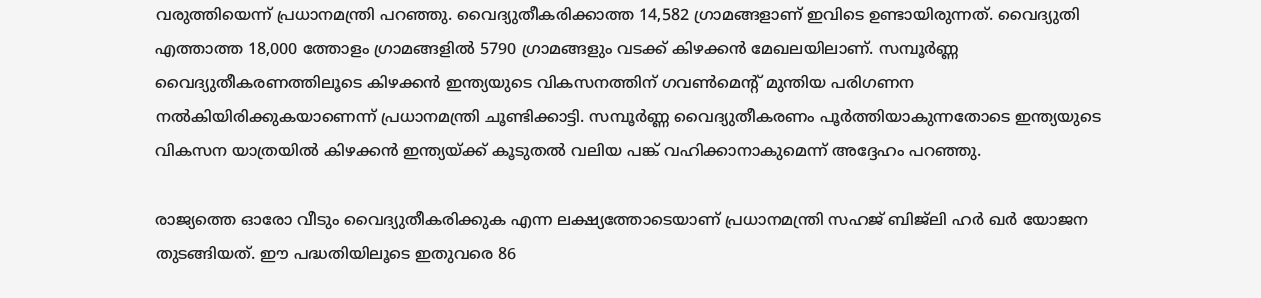വരുത്തിയെന്ന് പ്രധാനമന്ത്രി പറഞ്ഞു. വൈദ്യുതീകരിക്കാത്ത 14,582 ഗ്രാമങ്ങളാണ് ഇവിടെ ഉണ്ടായിരുന്നത്. വൈദ്യുതി എത്താത്ത 18,000 ത്തോളം ഗ്രാമങ്ങളില്‍ 5790 ഗ്രാമങ്ങളും വടക്ക് കിഴക്കന്‍ മേഖലയിലാണ്. സമ്പൂര്‍ണ്ണ വൈദ്യുതീകരണത്തിലൂടെ കിഴക്കന്‍ ഇന്ത്യയുടെ വികസനത്തിന് ഗവണ്‍മെന്റ് മുന്തിയ പരിഗണന നല്‍കിയിരിക്കുകയാണെന്ന് പ്രധാനമന്ത്രി ചൂണ്ടിക്കാട്ടി. സമ്പൂര്‍ണ്ണ വൈദ്യുതീകരണം പൂര്‍ത്തിയാകുന്നതോടെ ഇന്ത്യയുടെ വികസന യാത്രയില്‍ കിഴക്കന്‍ ഇന്ത്യയ്ക്ക് കൂടുതല്‍ വലിയ പങ്ക് വഹിക്കാനാകുമെന്ന് അദ്ദേഹം പറഞ്ഞു.

രാജ്യത്തെ ഓരോ വീടും വൈദ്യുതീകരിക്കുക എന്ന ലക്ഷ്യത്തോടെയാണ് പ്രധാനമന്ത്രി സഹജ് ബിജ്‌ലി ഹര്‍ ഖര്‍ യോജന തുടങ്ങിയത്. ഈ പദ്ധതിയിലൂടെ ഇതുവരെ 86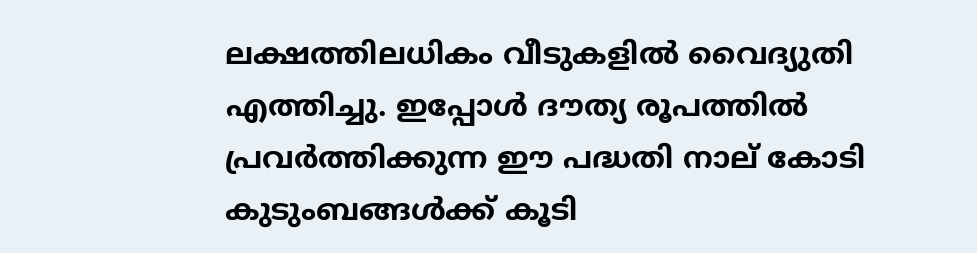ലക്ഷത്തിലധികം വീടുകളില്‍ വൈദ്യുതി എത്തിച്ചു. ഇപ്പോള്‍ ദൗത്യ രൂപത്തില്‍ പ്രവര്‍ത്തിക്കുന്ന ഈ പദ്ധതി നാല് കോടി കുടുംബങ്ങള്‍ക്ക് കൂടി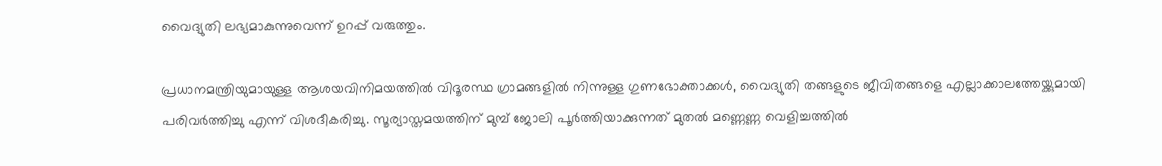വൈദ്യുതി ലഭ്യമാകുന്നുവെന്ന് ഉറപ്പ് വരുത്തും.

പ്രധാനമന്ത്രിയുമായുള്ള ആശയവിനിമയത്തില്‍ വിദൂരസ്ഥ ഗ്രാമങ്ങളില്‍ നിന്നുള്ള ഗുണഭോക്താക്കള്‍, വൈദ്യുതി തങ്ങളുടെ ജീവിതങ്ങളെ എല്ലാക്കാലത്തേയ്ക്കുമായി പരിവര്‍ത്തിച്ചു എന്ന് വിശദീകരിച്ചു. സൂര്യാസ്തമയത്തിന് മുമ്പ് ജോലി പൂര്‍ത്തിയാക്കുന്നത് മുതല്‍ മണ്ണെണ്ണ വെളിച്ചത്തില്‍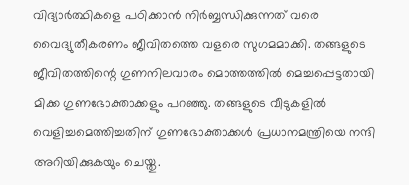വിദ്യാര്‍ത്ഥികളെ പഠിക്കാന്‍ നിര്‍ബ്ബന്ധിക്കുന്നത് വരെ വൈദ്യുതീകരണം ജീവിതത്തെ വളരെ സുഗമമാക്കി. തങ്ങളുടെ ജീവിതത്തിന്റെ ഗുണനിലവാരം മൊത്തത്തില്‍ മെച്ചപ്പെട്ടതായി മിക്ക ഗുണഭോക്താക്കളും പറഞ്ഞു. തങ്ങളുടെ വീടുകളില്‍ വെളിച്ചമെത്തിച്ചതിന് ഗുണഭോക്താക്കള്‍ പ്രധാനമന്ത്രിയെ നന്ദി അറിയിക്കുകയും ചെയ്തു.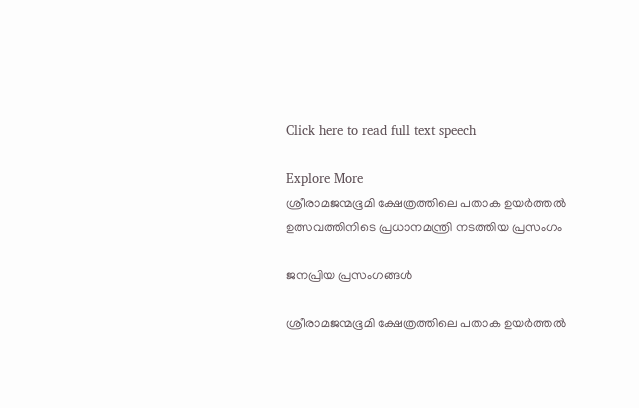Click here to read full text speech

Explore More
ശ്രീരാമജന്മഭൂമി ക്ഷേത്രത്തിലെ പതാക ഉയർത്തൽ ഉത്സവത്തിനിടെ പ്രധാനമന്ത്രി നടത്തിയ പ്രസംഗം

ജനപ്രിയ പ്രസംഗങ്ങൾ

ശ്രീരാമജന്മഭൂമി ക്ഷേത്രത്തിലെ പതാക ഉയർത്തൽ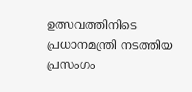ഉത്സവത്തിനിടെ പ്രധാനമന്ത്രി നടത്തിയ പ്രസംഗം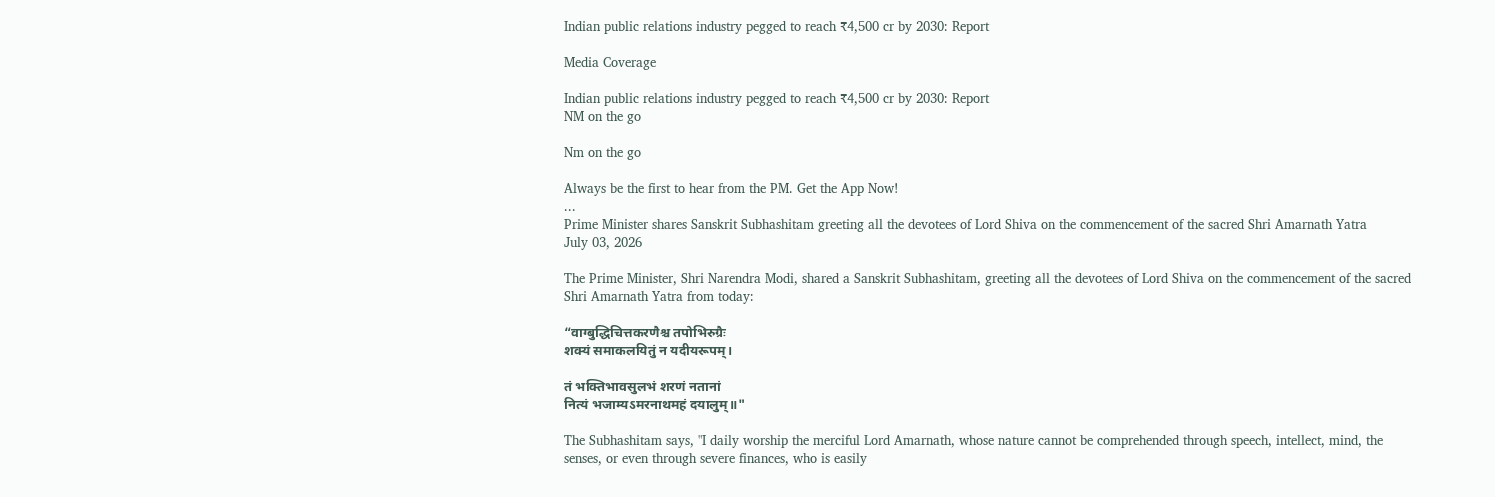Indian public relations industry pegged to reach ₹4,500 cr by 2030: Report

Media Coverage

Indian public relations industry pegged to reach ₹4,500 cr by 2030: Report
NM on the go

Nm on the go

Always be the first to hear from the PM. Get the App Now!
...
Prime Minister shares Sanskrit Subhashitam greeting all the devotees of Lord Shiva on the commencement of the sacred Shri Amarnath Yatra
July 03, 2026

The Prime Minister, Shri Narendra Modi, shared a Sanskrit Subhashitam, greeting all the devotees of Lord Shiva on the commencement of the sacred Shri Amarnath Yatra from today:

“वाग्बुद्धिचित्तकरणैश्च तपोभिरुग्रैः
शक्यं समाकलयितुं न यदीयरूपम्।

तं भक्तिभावसुलभं शरणं नतानां
नित्यं भजाम्यऽमरनाथमहं दयालुम्॥"

The Subhashitam says, "I daily worship the merciful Lord Amarnath, whose nature cannot be comprehended through speech, intellect, mind, the senses, or even through severe finances, who is easily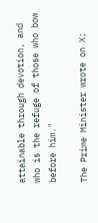attainable through devotion, and who is the refuge of those who bow before him."

The Prime Minister wrote on X;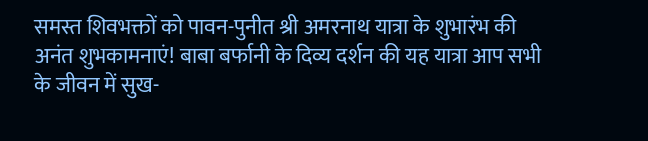समस्त शिवभक्तों को पावन-पुनीत श्री अमरनाथ यात्रा के शुभारंभ की अनंत शुभकामनाएं! बाबा बर्फानी के दिव्य दर्शन की यह यात्रा आप सभी के जीवन में सुख-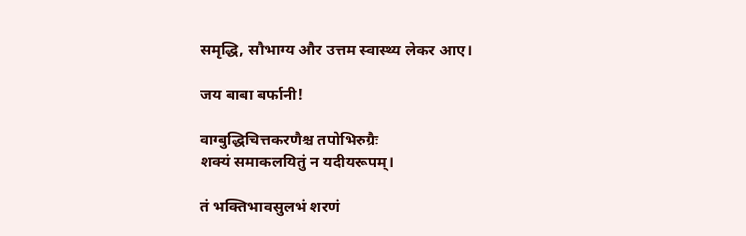समृद्धि, सौभाग्य और उत्तम स्वास्थ्य लेकर आए।

जय बाबा बर्फानी!

वाग्बुद्धिचित्तकरणैश्च तपोभिरुग्रैः
शक्यं समाकलयितुं न यदीयरूपम्।

तं भक्तिभावसुलभं शरणं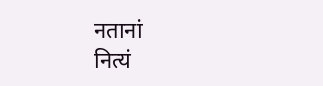नतानां
नित्यं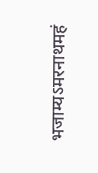भजाम्यऽमरनाथमहं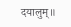दयालुम्॥